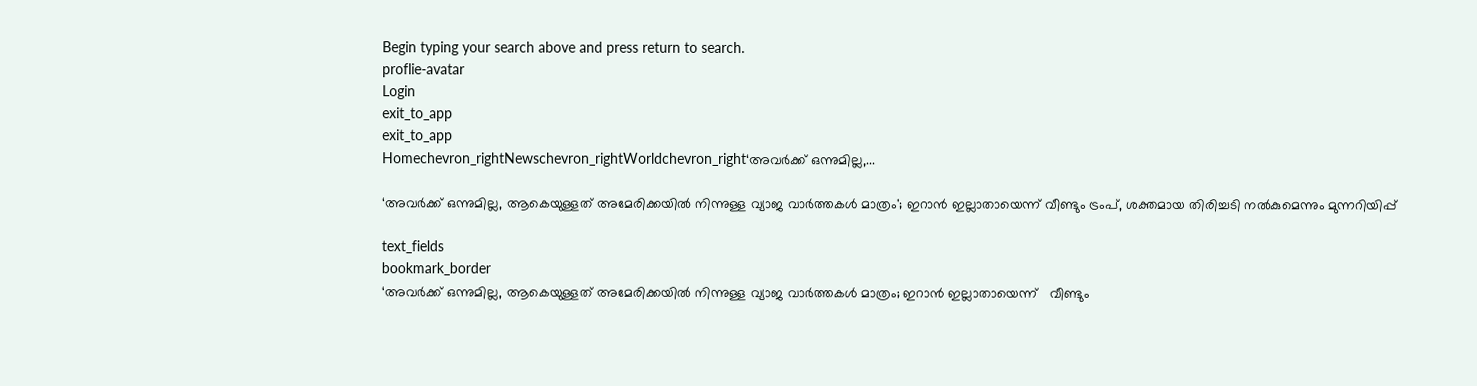Begin typing your search above and press return to search.
proflie-avatar
Login
exit_to_app
exit_to_app
Homechevron_rightNewschevron_rightWorldchevron_right‘അവർക്ക് ഒന്നുമില്ല,...

‘അവർക്ക് ഒന്നുമില്ല, ആകെയുള്ളത് അമേരിക്കയിൽ നിന്നുള്ള വ്യാജ വാർത്തകൾ മാത്രം'; ഇറാന്‍ ഇല്ലാതായെന്ന് വീണ്ടും ട്രംപ്, ശക്തമായ തിരിച്ചടി നൽകുമെന്നും മുന്നറിയിപ്പ്

text_fields
bookmark_border
‘അവർക്ക് ഒന്നുമില്ല, ആകെയുള്ളത് അമേരിക്കയിൽ നിന്നുള്ള വ്യാജ വാർത്തകൾ മാത്രം; ഇറാന്‍ ഇല്ലാതായെന്ന്   വീണ്ടും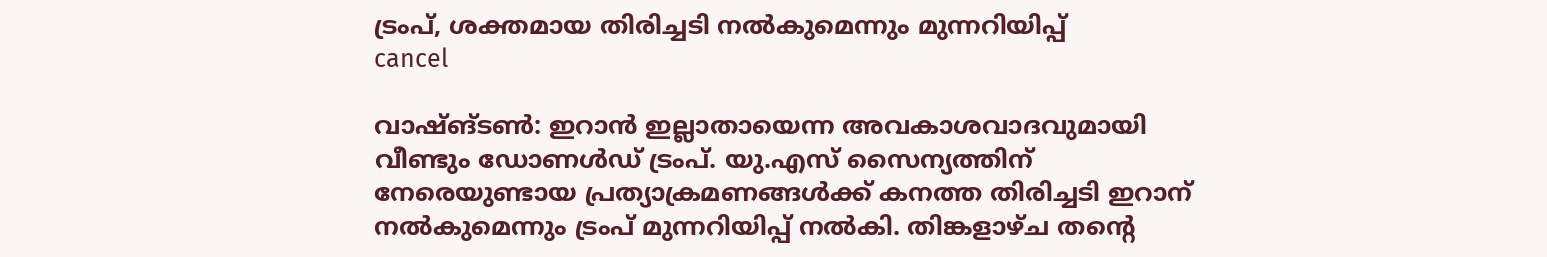ട്രംപ്, ശക്തമായ തിരിച്ചടി നൽകുമെന്നും മുന്നറിയിപ്പ്
cancel

വാഷ്ങ്ടൺ: ഇറാന്‍ ഇല്ലാതായെന്ന അവകാശവാദവുമായി വീണ്ടും ഡോണൾഡ് ട്രംപ്. യു.എസ് സൈന്യത്തിന് നേരെയുണ്ടായ പ്രത്യാക്രമണങ്ങൾക്ക് കനത്ത തിരിച്ചടി ഇറാന് നൽകുമെന്നും ട്രംപ് മുന്നറിയിപ്പ് നൽകി. തിങ്കളാഴ്ച തന്‍റെ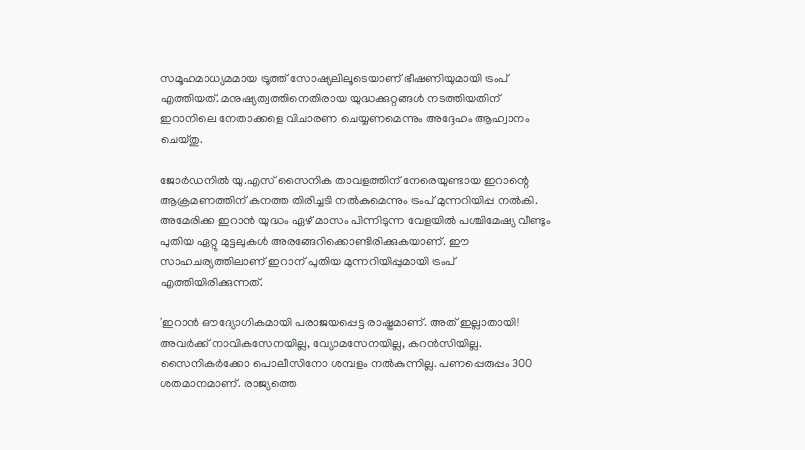സമൂഹമാധ‍്യമമായ ട്രൂത്ത് സോഷ‍്യലിലൂടെയാണ് ഭീഷണിയുമായി ട്രംപ് എത്തിയത്. മനുഷ്യത്വത്തിനെതിരായ യുദ്ധക്കുറ്റങ്ങൾ നടത്തിയതിന് ഇറാനിലെ നേതാക്കളെ വിചാരണ ചെയ്യണമെന്നും അദ്ദേഹം ആഹ്വാനം ചെയ്തു.

ജോർഡനിൽ യു.എസ് സൈനിക താവളത്തിന് നേരെയുണ്ടായ ഇറാന്റെ ആക്രമണത്തിന് കനത്ത തിരിച്ചടി നൽകുമെന്നും ട്രംപ് മുന്നറിയിപ്പ നൽകി. അമേരിക്ക ഇറാന്‍ യുദ്ധം ഏഴ് മാസം പിന്നിടുന്ന വേളയിൽ പശ്ചിമേഷ‍്യ വീണ്ടും പുതിയ ഏറ്റു മുട്ടലുകൾ അരങ്ങേറിക്കൊണ്ടിരിക്കുകയാണ്. ഈ സാഹചര്യത്തിലാണ് ഇറാന് പുതിയ മുന്നറിയിപ്പുമായി ട്രംപ് എത്തിയിരിക്കുന്നത്.

'ഇറാൻ ഔദ്യോഗികമായി പരാജയപ്പെട്ട രാഷ്ട്രമാണ്. അത് ഇല്ലാതായി! അവർക്ക് നാവികസേനയില്ല, വ്യോമസേനയില്ല, കറൻസിയില്ല. സൈനികർക്കോ പൊലീസിനോ ശമ്പളം നൽകുന്നില്ല. പണപ്പെരുപ്പം 300 ശതമാനമാണ്. രാജ്യത്തെ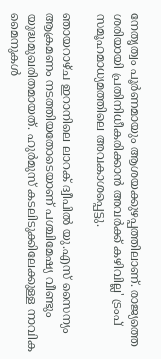നേതൃത്വം പൂർണമായും ആശയക്കുഴപ്പത്തിലാണ്. രാജ്യത്തെ ശരിയായി പ്രതിനിധീകരിക്കാൻ അവർക്ക് കഴിവില്ല' ട്രംപ് സമൂഹമാധ്യമത്തിലെ അവകാശപ്പെട്ടു.

ഞായറാഴ്ച ഇറാനിലെ ലാറക് ദ്വീപിൽ യു.എസ് സൈന്യം ആക്രമണം നടത്തിയതോടെയാണ് പശ്ചിമേഷ‍്യ വീണ്ടും യുദ്ധമുഖരിതമായത്. ഹുർമുസ് കടലിടുക്കിലേക്കുള്ള നാവിക മൈനുകൾ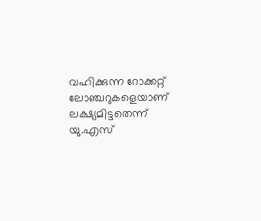വഹിക്കുന്ന റോക്കറ്റ് ലോഞ്ചറുകളെയാണ് ലക്ഷ്യമിട്ടതെന്ന് യു.എസ്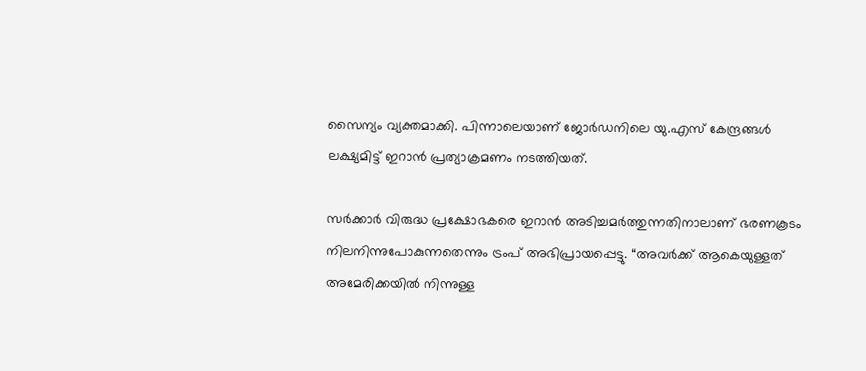സൈന്യം വ്യക്തമാക്കി. പിന്നാലെയാണ് ജോർഡനിലെ യു.എസ് കേന്ദ്രങ്ങൾ ലക്ഷ‍്യമിട്ട് ഇറാന്‍ പ്രത്യാക്രമണം നടത്തിയത്.

സർക്കാർ വിരുദ്ധ പ്രക്ഷോഭകരെ ഇറാൻ അടിച്ചമർത്തുന്നതിനാലാണ് ഭരണകൂടം നിലനിന്നുപോകുന്നതെന്നും ട്രംപ് അഭിപ്രായപ്പെട്ടു. “അവർക്ക് ആകെയുള്ളത് അമേരിക്കയിൽ നിന്നുള്ള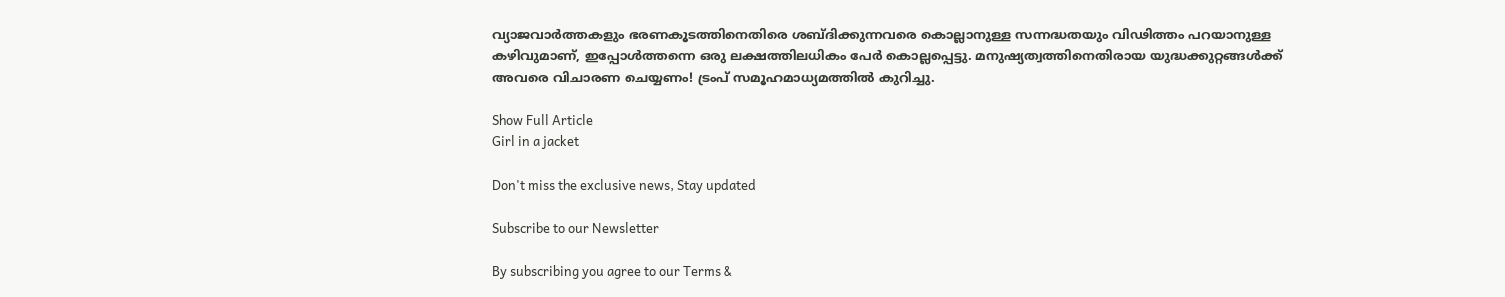വ്യാജവാർത്തകളും ഭരണകൂടത്തിനെതിരെ ശബ്ദിക്കുന്നവരെ കൊല്ലാനുള്ള സന്നദ്ധതയും വിഢിത്തം പറയാനുള്ള കഴിവുമാണ്, ഇപ്പോൾത്തന്നെ ഒരു ലക്ഷത്തിലധികം പേർ കൊല്ലപ്പെട്ടു. മനുഷ്യത്വത്തിനെതിരായ യുദ്ധക്കുറ്റങ്ങൾക്ക് അവരെ വിചാരണ ചെയ്യണം! ട്രംപ് സമൂഹമാധ്യമത്തിൽ കുറിച്ചു.

Show Full Article
Girl in a jacket

Don't miss the exclusive news, Stay updated

Subscribe to our Newsletter

By subscribing you agree to our Terms &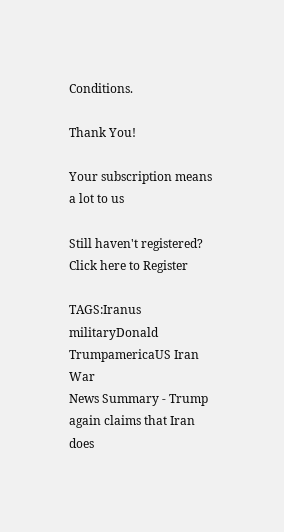Conditions.

Thank You!

Your subscription means a lot to us

Still haven't registered? Click here to Register

TAGS:Iranus militaryDonald TrumpamericaUS Iran War
News Summary - Trump again claims that Iran does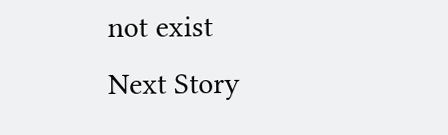not exist
Next Story